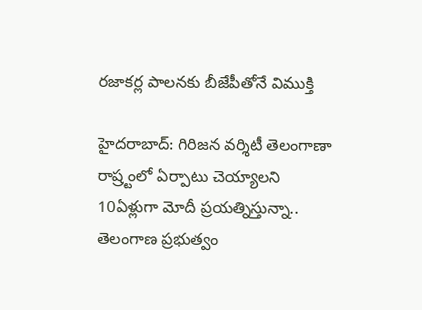రజాకర్ల పాలనకు బీజేపీతోనే విముక్తి

హైదరాబాద్: గిరిజన వర్శిటీ తెలంగాణా రాష్ర్టంలో ఏర్పాటు చెయ్యాలని 10ఏళ్లుగా మోదీ ప్రయత్నిస్తున్నా.. తెలంగాణ ప్రభుత్వం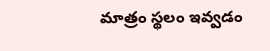మాత్రం స్థలం ఇవ్వడం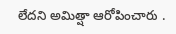లేదని అమిత్షా ఆరోపించారు .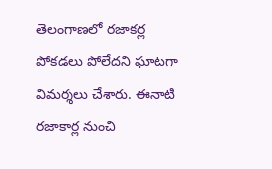తెలంగాణలో రజాకర్ల పోకడలు పోలేదని ఘాటగా విమర్శలు చేశారు. ఈనాటి రజాకార్ల నుంచి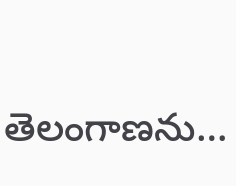తెలంగాణను…